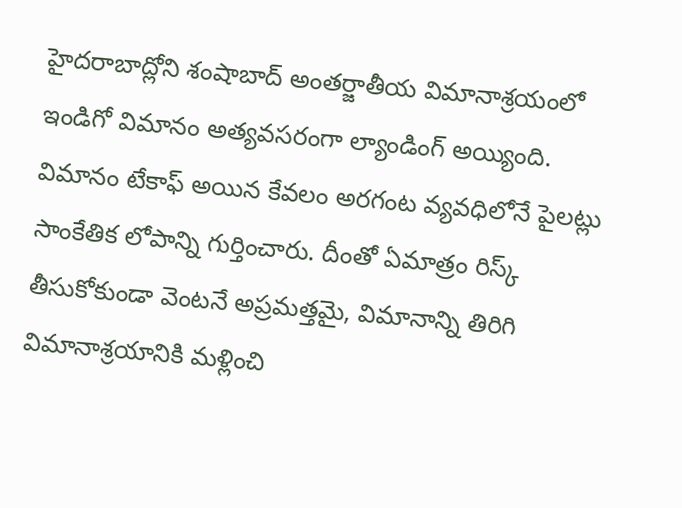హైదరాబాద్లోని శంషాబాద్ అంతర్జాతీయ విమానాశ్రయంలో ఇండిగో విమానం అత్యవసరంగా ల్యాండింగ్ అయ్యింది. విమానం టేకాఫ్ అయిన కేవలం అరగంట వ్యవధిలోనే పైలట్లు సాంకేతిక లోపాన్ని గుర్తించారు. దీంతో ఏమాత్రం రిస్క్ తీసుకోకుండా వెంటనే అప్రమత్తమై, విమానాన్ని తిరిగి విమానాశ్రయానికి మళ్లించి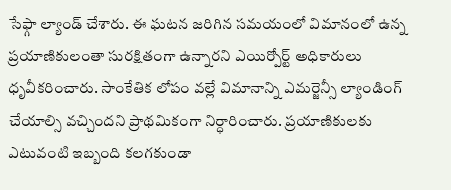సేఫ్గా ల్యాండ్ చేశారు. ఈ ఘటన జరిగిన సమయంలో విమానంలో ఉన్న ప్రయాణికులంతా సురక్షితంగా ఉన్నారని ఎయిర్పోర్ట్ అధికారులు ధృవీకరించారు. సాంకేతిక లోపం వల్లే విమానాన్ని ఎమర్జెన్సీ ల్యాండింగ్ చేయాల్సి వచ్చిందని ప్రాథమికంగా నిర్ధారించారు. ప్రయాణికులకు ఎటువంటి ఇబ్బంది కలగకుండా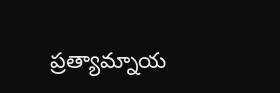ప్రత్యామ్నాయ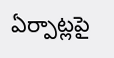ఏర్పాట్లపై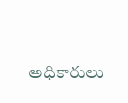అధికారులు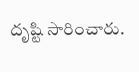దృష్టి సారించారు.